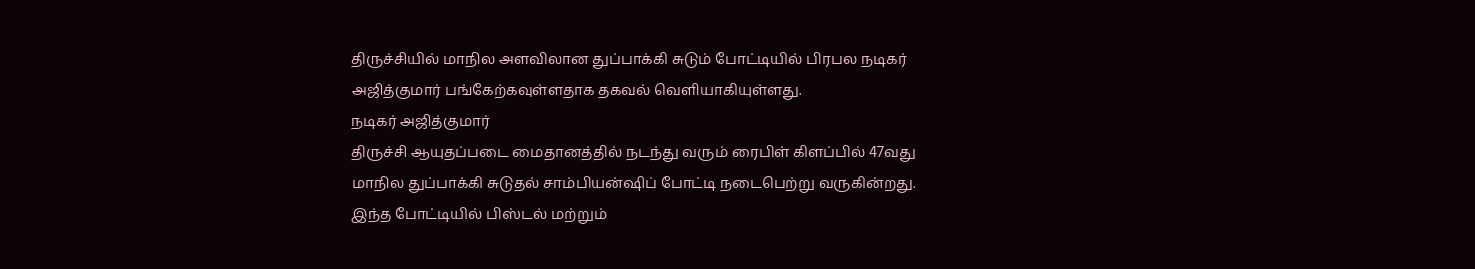திருச்சியில் மாநில அளவிலான துப்பாக்கி சுடும் போட்டியில் பிரபல நடிகர் அஜித்குமார் பங்கேற்கவுள்ளதாக தகவல் வெளியாகியுள்ளது.
நடிகர் அஜித்குமார்
திருச்சி ஆயுதப்படை மைதானத்தில் நடந்து வரும் ரைபிள் கிளப்பில் 47வது மாநில துப்பாக்கி சுடுதல் சாம்பியன்ஷிப் போட்டி நடைபெற்று வருகின்றது. இந்த போட்டியில் பிஸ்டல் மற்றும்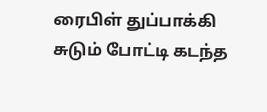ரைபிள் துப்பாக்கி சுடும் போட்டி கடந்த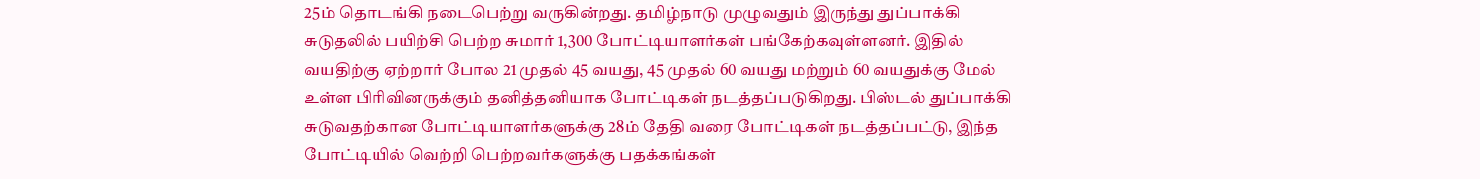25ம் தொடங்கி நடைபெற்று வருகின்றது. தமிழ்நாடு முழுவதும் இருந்து துப்பாக்கி சுடுதலில் பயிற்சி பெற்ற சுமார் 1,300 போட்டியாளர்கள் பங்கேற்கவுள்ளனர். இதில் வயதிற்கு ஏற்றார் போல 21 முதல் 45 வயது, 45 முதல் 60 வயது மற்றும் 60 வயதுக்கு மேல் உள்ள பிரிவினருக்கும் தனித்தனியாக போட்டிகள் நடத்தப்படுகிறது. பிஸ்டல் துப்பாக்கி சுடுவதற்கான போட்டியாளர்களுக்கு 28ம் தேதி வரை போட்டிகள் நடத்தப்பட்டு, இந்த போட்டியில் வெற்றி பெற்றவர்களுக்கு பதக்கங்கள்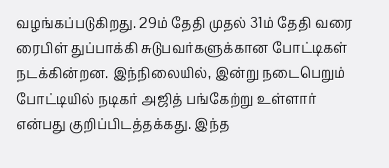வழங்கப்படுகிறது. 29ம் தேதி முதல் 31ம் தேதி வரை ரைபிள் துப்பாக்கி சுடுபவர்களுக்கான போட்டிகள் நடக்கின்றன. இந்நிலையில், இன்று நடைபெறும் போட்டியில் நடிகர் அஜித் பங்கேற்று உள்ளார் என்பது குறிப்பிடத்தக்கது. இந்த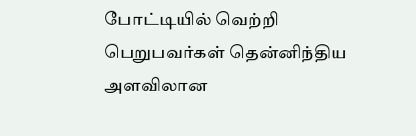போட்டியில் வெற்றி பெறுபவர்கள் தென்னிந்திய அளவிலான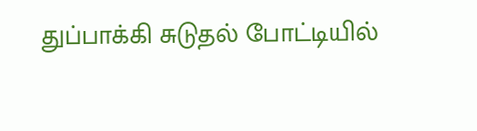துப்பாக்கி சுடுதல் போட்டியில்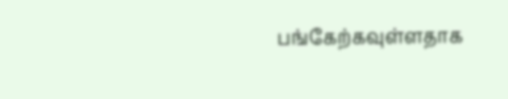பங்கேற்கவுள்ளதாக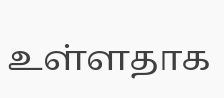உள்ளதாக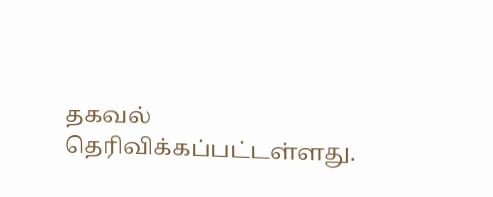தகவல் தெரிவிக்கப்பட்டள்ளது.